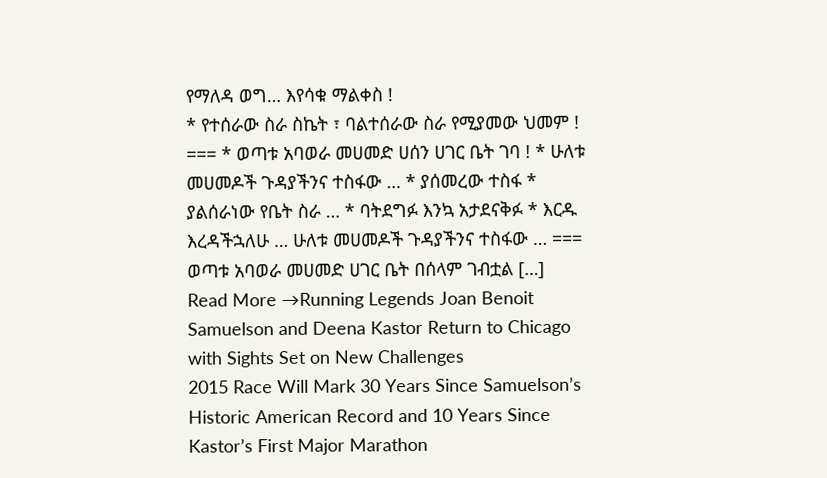የማለዳ ወግ… እየሳቁ ማልቀስ !
* የተሰራው ስራ ስኬት ፣ ባልተሰራው ስራ የሚያመው ህመም ! === * ወጣቱ አባወራ መሀመድ ሀሰን ሀገር ቤት ገባ ! * ሁለቱ መሀመዶች ጉዳያችንና ተስፋው … * ያሰመረው ተስፋ * ያልሰራነው የቤት ስራ … * ባትደግፉ እንኳ አታደናቅፉ * እርዱ እረዳችኋለሁ … ሁለቱ መሀመዶች ጉዳያችንና ተስፋው … === ወጣቱ አባወራ መሀመድ ሀገር ቤት በሰላም ገብቷል […]
Read More →Running Legends Joan Benoit Samuelson and Deena Kastor Return to Chicago with Sights Set on New Challenges
2015 Race Will Mark 30 Years Since Samuelson’s Historic American Record and 10 Years Since Kastor’s First Major Marathon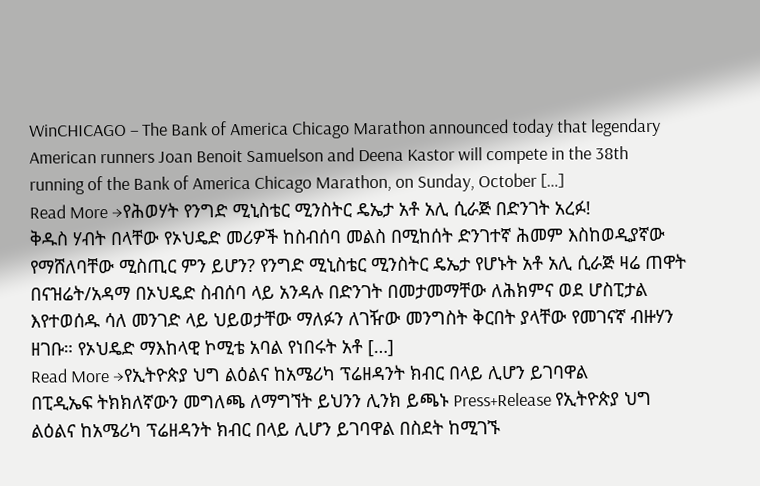WinCHICAGO – The Bank of America Chicago Marathon announced today that legendary American runners Joan Benoit Samuelson and Deena Kastor will compete in the 38th running of the Bank of America Chicago Marathon, on Sunday, October […]
Read More →የሕወሃት የንግድ ሚኒስቴር ሚንስትር ዴኤታ አቶ አሊ ሲራጅ በድንገት አረፉ!
ቅዱስ ሃብት በላቸው የኦህዴድ መሪዎች ከስብሰባ መልስ በሚከሰት ድንገተኛ ሕመም እስከወዲያኛው የማሸለባቸው ሚስጢር ምን ይሆን? የንግድ ሚኒስቴር ሚንስትር ዴኤታ የሆኑት አቶ አሊ ሲራጅ ዛሬ ጠዋት በናዝሬት/አዳማ በኦህዴድ ስብሰባ ላይ አንዳሉ በድንገት በመታመማቸው ለሕክምና ወደ ሆስፒታል እየተወሰዱ ሳለ መንገድ ላይ ህይወታቸው ማለፉን ለገዥው መንግስት ቅርበት ያላቸው የመገናኛ ብዙሃን ዘገቡ። የኦህዴድ ማእከላዊ ኮሚቴ አባል የነበሩት አቶ […]
Read More →የኢትዮጵያ ህግ ልዕልና ከአሜሪካ ፕሬዘዳንት ክብር በላይ ሊሆን ይገባዋል
በፒዲኤፍ ትክክለኛውን መግለጫ ለማግኘት ይህንን ሊንክ ይጫኑ Press+Release የኢትዮጵያ ህግ ልዕልና ከአሜሪካ ፕሬዘዳንት ክብር በላይ ሊሆን ይገባዋል በስደት ከሚገኙ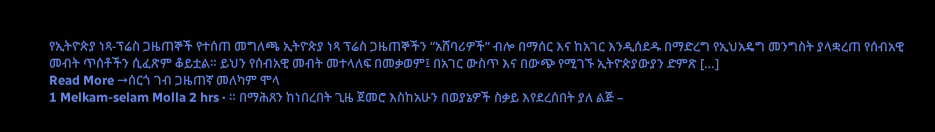የኢትዮጵያ ነጻ-ፕሬስ ጋዜጠኞች የተሰጠ መግለጫ ኢትዮጵያ ነጻ ፕሬስ ጋዜጠኞችን “አሸባሪዎች” ብሎ በማሰር እና ከአገር እንዲሰደዱ በማድረግ የኢህአዴግ መንግስት ያላቋረጠ የሰብአዊ መብት ጥሰቶችን ሲፈጽም ቆይቷል። ይህን የሰብአዊ መብት መተላለፍ በመቃወም፤ በአገር ውስጥ እና በውጭ የሚገኙ ኢትዮጵያውያን ድምጽ […]
Read More →ሰርጎ ገብ ጋዜጠኛ መለካም ሞላ
1 Melkam-selam Molla 2 hrs · ። በማሕጸን ከነበረበት ጊዜ ጀመሮ እስከአሁን በወያኔዎች ስቃይ እየደረሰበት ያለ ልጅ –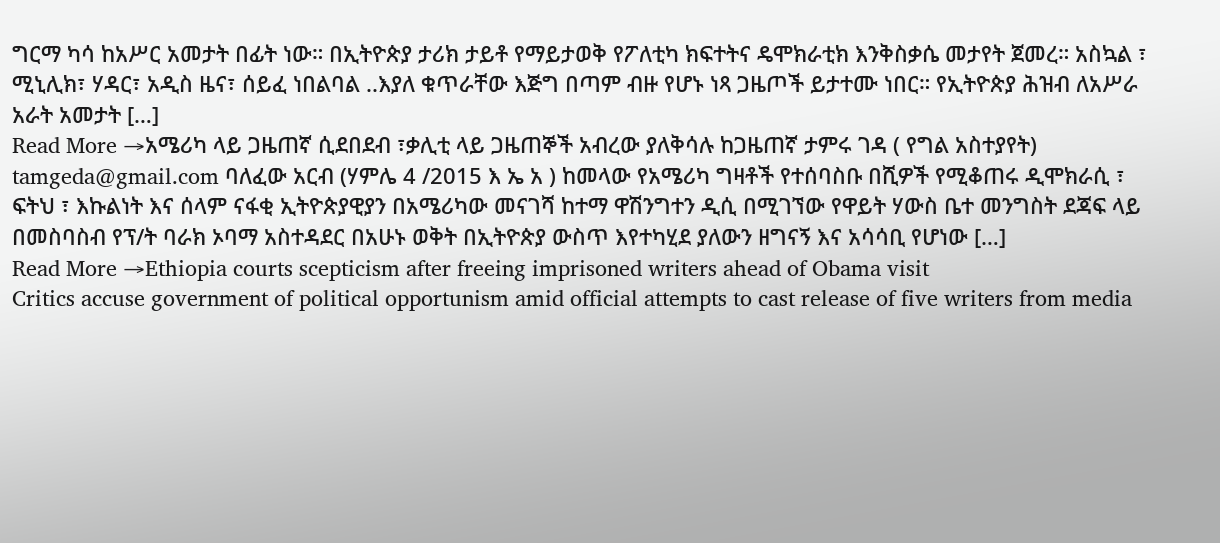ግርማ ካሳ ከአሥር አመታት በፊት ነው። በኢትዮጵያ ታሪክ ታይቶ የማይታወቅ የፖለቲካ ክፍተትና ዴሞክራቲክ እንቅስቃሴ መታየት ጀመረ። አስኳል ፣ ሚኒሊክ፣ ሃዳር፣ አዲስ ዜና፣ ሰይፈ ነበልባል ..እያለ ቁጥራቸው እጅግ በጣም ብዙ የሆኑ ነጻ ጋዜጦች ይታተሙ ነበር። የኢትዮጵያ ሕዝብ ለአሥራ አራት አመታት […]
Read More →አሜሪካ ላይ ጋዜጠኛ ሲደበደብ ፣ቃሊቲ ላይ ጋዜጠኞች አብረው ያለቅሳሉ ከጋዜጠኛ ታምሩ ገዳ ( የግል አስተያየት)
tamgeda@gmail.com ባለፈው አርብ (ሃምሌ 4 /2015 እ ኤ አ ) ከመላው የአሜሪካ ግዛቶች የተሰባስቡ በሺዎች የሚቆጠሩ ዲሞክራሲ ፣ ፍትህ ፣ እኩልነት እና ሰላም ናፋቂ ኢትዮጵያዊያን በአሜሪካው መናገሻ ከተማ ዋሽንግተን ዲሲ በሚገኘው የዋይት ሃውስ ቤተ መንግስት ደጃፍ ላይ በመስባስብ የፕ/ት ባራክ ኦባማ አስተዳደር በአሁኑ ወቅት በኢትዮጵያ ውስጥ እየተካሂደ ያለውን ዘግናኝ እና አሳሳቢ የሆነው […]
Read More →Ethiopia courts scepticism after freeing imprisoned writers ahead of Obama visit
Critics accuse government of political opportunism amid official attempts to cast release of five writers from media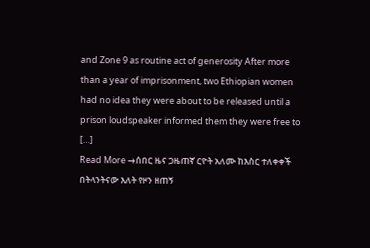and Zone 9 as routine act of generosity After more than a year of imprisonment, two Ethiopian women had no idea they were about to be released until a prison loudspeaker informed them they were free to […]
Read More →ሰበር ዜና ጋዜጠኛ ርዮት አለሙ ከእስር ተለቀቀች
በትላንትናው እለት የዞን ዘጠኝ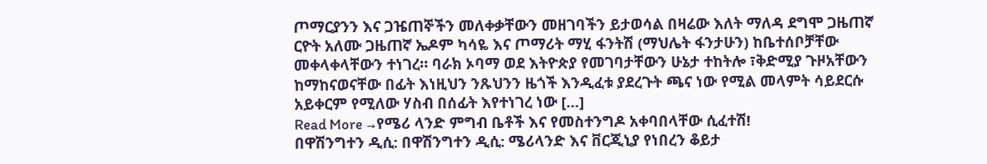ጦማርያንን እና ጋዤጠኞችን መለቀቃቸውን መዘገባችን ይታወሳል በዛሬው እለት ማለዳ ደግሞ ጋዜጠኛ ርዮት አለሙ ጋዜጠኛ ኤዶም ካሳዬ እና ጦማሪት ማሂ ፋንትሽ (ማህሌት ፋንታሁን) ከቤተሰቦቻቸው መቀላቀላቸውን ተነገረ። ባራክ ኦባማ ወደ እትዮጵያ የመገባታቸውን ሁኔታ ተከትሎ ፣ቅድሚያ ጉዞአቸውን ከማከናወናቸው በፊት እነዚህን ንጹህንን ዜጎች እንዲፈቱ ያደረጉት ጫና ነው የሚል መላምት ሳይደርሱ አይቀርም የሚለው ሃስብ በሰፊት እየተነገረ ነው […]
Read More →የሜሪ ላንድ ምግብ ቤቶች እና የመስተንግዶ አቀባበላቸው ሲፈተሽ!
በዋሽንግተን ዲሲ: በዋሽንግተን ዲሲ: ሜሪላንድ እና ቨርጂኒያ የነበረን ቆይታ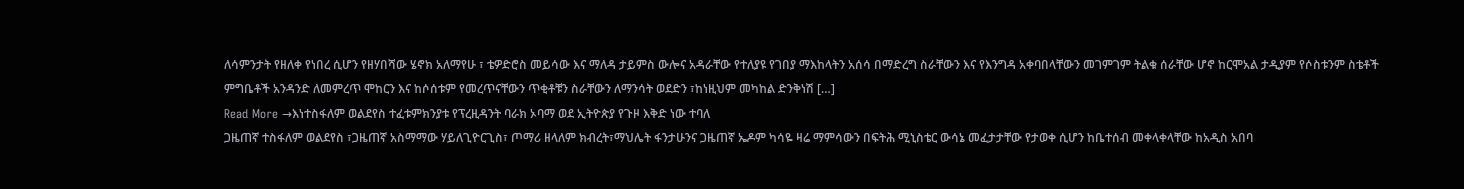ለሳምንታት የዘለቀ የነበረ ሲሆን የዘሃበሻው ሄኖክ አለማየሁ ፣ ቴዎድሮስ መይሳው እና ማለዳ ታይምስ ውሎና አዳራቸው የተለያዩ የገበያ ማእከላትን አሰሳ በማድረግ ስራቸውን እና የእንግዳ አቀባበላቸውን መገምገም ትልቁ ሰራቸው ሆኖ ከርሞአል ታዲያም የሶስቱንም ስቴቶች ምግቤቶች አንዳንድ ለመምረጥ ሞከርን እና ከሶሰቱም የመረጥናቸውን ጥቂቶቹን ስራቸውን ለማንሳት ወደድን ፣ከነዚህም መካከል ድንቅነሽ […]
Read More →እነተስፋለም ወልደየስ ተፈቱምክንያቱ የፕረዚዳንት ባራክ ኦባማ ወደ ኢትዮጵያ የጉዞ እቅድ ነው ተባለ
ጋዜጠኛ ተስፋለም ወልደየስ ፣ጋዜጠኛ አስማማው ሃይለጊዮርጊስ፣ ጦማሪ ዘላለም ክብረት፣ማህሌት ፋንታሁንና ጋዜጠኛ ኤዶም ካሳዬ ዛሬ ማምሳውን በፍትሕ ሚኒስቴር ውሳኔ መፈታታቸው የታወቀ ሲሆን ከቤተሰብ መቀላቀላቸው ከአዲስ አበባ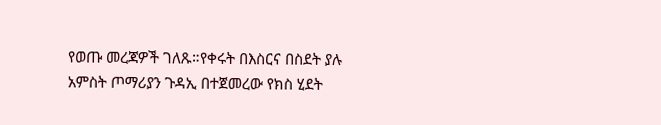የወጡ መረጃዎች ገለጹ።የቀሩት በእስርና በስደት ያሉ አምስት ጦማሪያን ጉዳኢ በተጀመረው የክስ ሂደት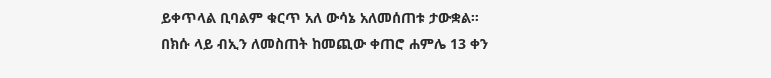ይቀጥላል ቢባልም ቁርጥ አለ ውሳኔ አለመሰጠቱ ታውቋል። በክሱ ላይ ብኢን ለመስጠት ከመጪው ቀጠሮ ሐምሌ 13 ቀን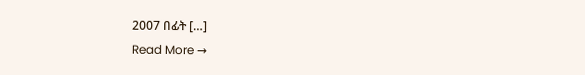2007 በፊት […]
Read More →